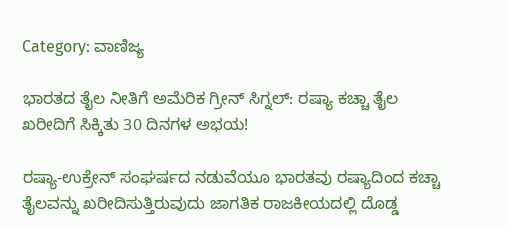Category: ವಾಣಿಜ್ಯ

ಭಾರತದ ತೈಲ ನೀತಿಗೆ ಅಮೆರಿಕ ಗ್ರೀನ್ ಸಿಗ್ನಲ್: ರಷ್ಯಾ ಕಚ್ಚಾ ತೈಲ ಖರೀದಿಗೆ ಸಿಕ್ಕಿತು 30 ದಿನಗಳ ಅಭಯ!

ರಷ್ಯಾ-ಉಕ್ರೇನ್ ಸಂಘರ್ಷದ ನಡುವೆಯೂ ಭಾರತವು ರಷ್ಯಾದಿಂದ ಕಚ್ಚಾ ತೈಲವನ್ನು ಖರೀದಿಸುತ್ತಿರುವುದು ಜಾಗತಿಕ ರಾಜಕೀಯದಲ್ಲಿ ದೊಡ್ಡ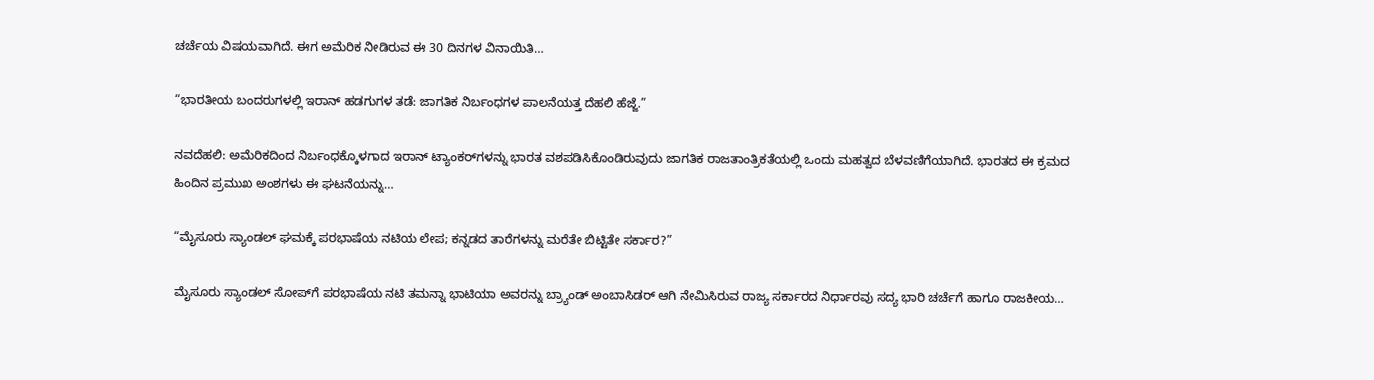ಚರ್ಚೆಯ ವಿಷಯವಾಗಿದೆ. ಈಗ ಅಮೆರಿಕ ನೀಡಿರುವ ಈ 30 ದಿನಗಳ ವಿನಾಯಿತಿ…

“ಭಾರತೀಯ ಬಂದರುಗಳಲ್ಲಿ ಇರಾನ್ ಹಡಗುಗಳ ತಡೆ: ಜಾಗತಿಕ ನಿರ್ಬಂಧಗಳ ಪಾಲನೆಯತ್ತ ದೆಹಲಿ ಹೆಜ್ಜೆ.”

ನವದೆಹಲಿ: ಅಮೆರಿಕದಿಂದ ನಿರ್ಬಂಧಕ್ಕೊಳಗಾದ ಇರಾನ್ ಟ್ಯಾಂಕರ್‌ಗಳನ್ನು ಭಾರತ ವಶಪಡಿಸಿಕೊಂಡಿರುವುದು ಜಾಗತಿಕ ರಾಜತಾಂತ್ರಿಕತೆಯಲ್ಲಿ ಒಂದು ಮಹತ್ವದ ಬೆಳವಣಿಗೆಯಾಗಿದೆ. ಭಾರತದ ಈ ಕ್ರಮದ ಹಿಂದಿನ ಪ್ರಮುಖ ಅಂಶಗಳು ಈ ಘಟನೆಯನ್ನು…

“ಮೈಸೂರು ಸ್ಯಾಂಡಲ್ ಘಮಕ್ಕೆ ಪರಭಾಷೆಯ ನಟಿಯ ಲೇಪ; ಕನ್ನಡದ ತಾರೆಗಳನ್ನು ಮರೆತೇ ಬಿಟ್ಟಿತೇ ಸರ್ಕಾರ?”

ಮೈಸೂರು ಸ್ಯಾಂಡಲ್ ಸೋಪ್‌ಗೆ ಪರಭಾಷೆಯ ನಟಿ ತಮನ್ನಾ ಭಾಟಿಯಾ ಅವರನ್ನು ಬ್ರ್ಯಾಂಡ್ ಅಂಬಾಸಿಡರ್ ಆಗಿ ನೇಮಿಸಿರುವ ರಾಜ್ಯ ಸರ್ಕಾರದ ನಿರ್ಧಾರವು ಸದ್ಯ ಭಾರಿ ಚರ್ಚೆಗೆ ಹಾಗೂ ರಾಜಕೀಯ…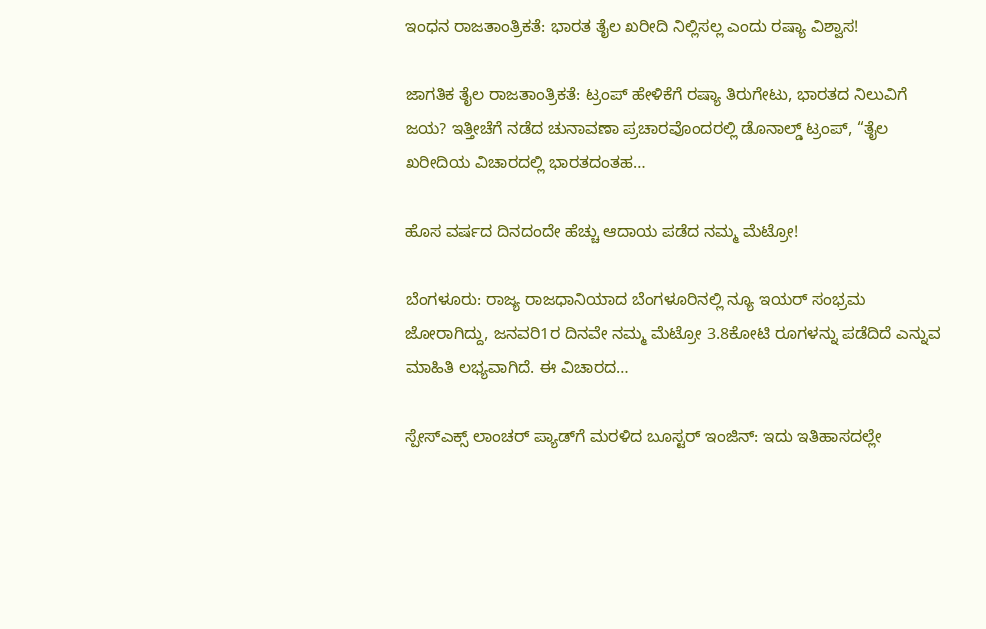ಇಂಧನ ರಾಜತಾಂತ್ರಿಕತೆ: ಭಾರತ ತೈಲ ಖರೀದಿ ನಿಲ್ಲಿಸಲ್ಲ ಎಂದು ರಷ್ಯಾ ವಿಶ್ವಾಸ!

ಜಾಗತಿಕ ತೈಲ ರಾಜತಾಂತ್ರಿಕತೆ: ಟ್ರಂಪ್ ಹೇಳಿಕೆಗೆ ರಷ್ಯಾ ತಿರುಗೇಟು, ಭಾರತದ ನಿಲುವಿಗೆ ಜಯ? ಇತ್ತೀಚೆಗೆ ನಡೆದ ಚುನಾವಣಾ ಪ್ರಚಾರವೊಂದರಲ್ಲಿ ಡೊನಾಲ್ಡ್ ಟ್ರಂಪ್, “ತೈಲ ಖರೀದಿಯ ವಿಚಾರದಲ್ಲಿ ಭಾರತದಂತಹ…

ಹೊಸ ವರ್ಷದ ದಿನದಂದೇ ಹೆಚ್ಚು ಆದಾಯ ಪಡೆದ ನಮ್ಮ ಮೆಟ್ರೋ!

ಬೆಂಗಳೂರು: ರಾಜ್ಯ ರಾಜಧಾನಿಯಾದ ಬೆಂಗಳೂರಿನಲ್ಲಿ ನ್ಯೂ ಇಯರ್‌ ಸಂಭ್ರಮ ಜೋರಾಗಿದ್ದು, ಜನವರಿ1ರ ದಿನವೇ ನಮ್ಮ ಮೆಟ್ರೋ 3.8ಕೋಟಿ ರೂಗಳನ್ನು ಪಡೆದಿದೆ ಎನ್ನುವ ಮಾಹಿತಿ ಲಭ್ಯವಾಗಿದೆ. ಈ ವಿಚಾರದ…

ಸ್ಪೇಸ್‌ಎಕ್ಸ್ ಲಾಂಚರ್‌ ಪ್ಯಾಡ್‌ಗೆ ಮರಳಿದ ಬೂಸ್ಟರ್‌ ಇಂಜಿನ್: ಇದು ಇತಿಹಾಸದಲ್ಲೇ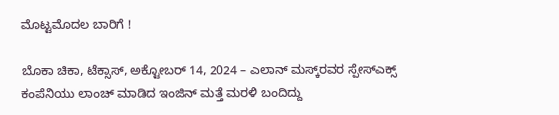ಮೊಟ್ಟಮೊದಲ ಬಾರಿಗೆ !

ಬೊಕಾ ಚಿಕಾ, ಟೆಕ್ಸಾಸ್, ಅಕ್ಟೋಬರ್ 14, 2024 – ಎಲಾನ್‌ ಮಸ್ಕ್‌ರವರ ಸ್ಪೇಸ್‌ಎಕ್ಸ್ ಕಂಪೆನಿಯು ಲಾಂಚ್‌ ಮಾಡಿದ ಇಂಜಿನ್‌ ಮತ್ತೆ ಮರಳಿ ಬಂದಿದ್ದು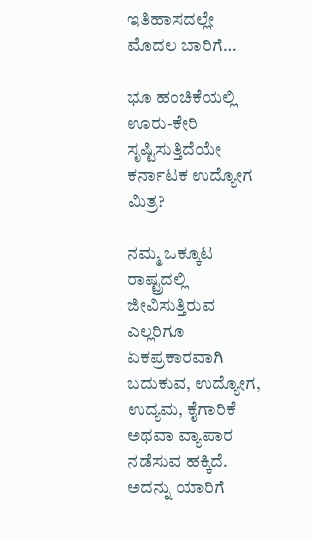ಇತಿಹಾಸದಲ್ಲೇ ಮೊದಲ ಬಾರಿಗೆ…

ಭೂ ಹಂಚಿಕೆಯಲ್ಲಿ ಊರು-ಕೇರಿ ಸೃಷ್ಟಿಸುತ್ತಿದೆಯೇ ಕರ್ನಾಟಕ ಉದ್ಯೋಗ ಮಿತ್ರ?

ನಮ್ಮ ಒಕ್ಕೂಟ ರಾಷ್ಟ್ರದಲ್ಲಿ ಜೀವಿಸುತ್ತಿರುವ ಎಲ್ಲರಿಗೂ ಏಕಪ್ರಕಾರವಾಗಿ ಬದುಕುವ, ಉದ್ಯೋಗ, ಉದ್ಯಮ, ಕೈಗಾರಿಕೆ ಅಥವಾ ವ್ಯಾಪಾರ ನಡೆಸುವ ಹಕ್ಕಿದೆ. ಅದನ್ನು ಯಾರಿಗೆ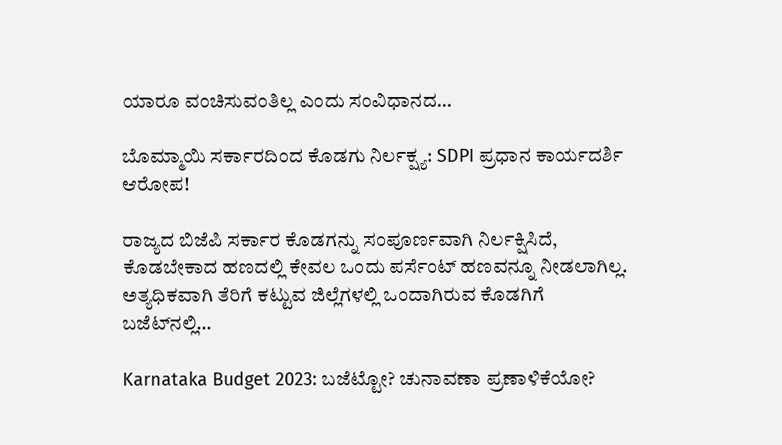ಯಾರೂ ವಂಚಿಸುವಂತಿಲ್ಲ ಎಂದು ಸಂವಿಧಾನದ…

ಬೊಮ್ಮಾಯಿ ಸರ್ಕಾರದಿಂದ ಕೊಡಗು ನಿರ್ಲಕ್ಷ್ಯ: SDPI ಪ್ರಧಾನ ಕಾರ್ಯದರ್ಶಿ ಆರೋಪ!

ರಾಜ್ಯದ ಬಿಜೆಪಿ ಸರ್ಕಾರ ಕೊಡಗನ್ನು ಸಂಪೂರ್ಣವಾಗಿ ನಿರ್ಲಕ್ಷಿಸಿದೆ, ಕೊಡಬೇಕಾದ ಹಣದಲ್ಲಿ ಕೇವಲ ಒಂದು ಪರ್ಸೆಂಟ್‌ ಹಣವನ್ನೂ ನೀಡಲಾಗಿಲ್ಲ. ಅತ್ಯಧಿಕವಾಗಿ ತೆರಿಗೆ ಕಟ್ಟುವ ಜಿಲ್ಲೆಗಳಲ್ಲಿ ಒಂದಾಗಿರುವ ಕೊಡಗಿಗೆ ಬಜೆಟ್‌ನಲ್ಲಿ…

Karnataka Budget 2023: ಬಜೆಟ್ಟೋ? ಚುನಾವಣಾ ಪ್ರಣಾಳಿಕೆಯೋ?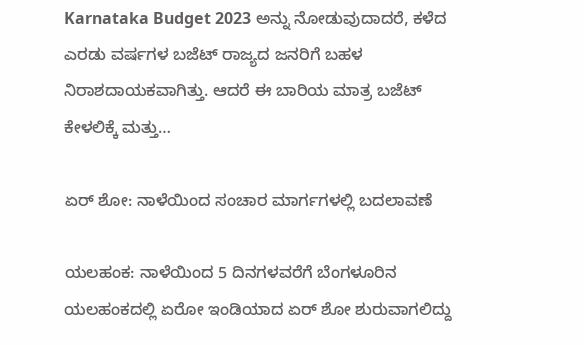Karnataka Budget 2023 ಅನ್ನು ನೋಡುವುದಾದರೆ, ಕಳೆದ ಎರಡು ವರ್ಷಗಳ ಬಜೆಟ್ ರಾಜ್ಯದ ಜನರಿಗೆ ಬಹಳ ನಿರಾಶದಾಯಕವಾಗಿತ್ತು. ಆದರೆ ಈ ಬಾರಿಯ ಮಾತ್ರ ಬಜೆಟ್ ಕೇಳಲಿಕ್ಕೆ ಮತ್ತು…

ಏರ್‌ ಶೋ: ನಾಳೆಯಿಂದ ಸಂಚಾರ ಮಾರ್ಗಗಳಲ್ಲಿ ಬದಲಾವಣೆ

ಯಲಹಂಕ: ನಾಳೆಯಿಂದ 5 ದಿನಗಳವರೆಗೆ ಬೆಂಗಳೂರಿನ ಯಲಹಂಕದಲ್ಲಿ ಏರೋ ಇಂಡಿಯಾದ ಏರ್‌ ಶೋ ಶುರುವಾಗಲಿದ್ದು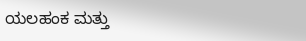ಯಲಹಂಕ ಮತ್ತು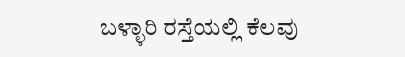ಬಳ್ಳಾರಿ ರಸ್ತೆಯಲ್ಲಿ ಕೆಲವು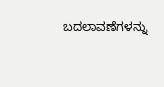ಬದಲಾವಣೆಗಳನ್ನು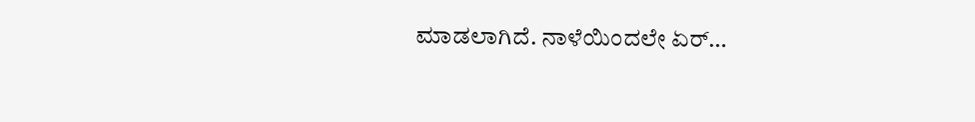ಮಾಡಲಾಗಿದೆ. ನಾಳೆಯಿಂದಲೇ ಏರ್‌…